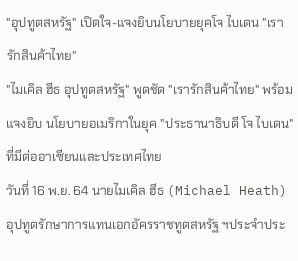"อุปทูตสหรัฐ" เปิดใจ-แจงยิบนโยบายยุคโจ ไบเดน "เรารักสินค้าไทย"
"ไมเคิล ฮีธ อุปทูตสหรัฐ" พูดชัด "เรารักสินค้าไทย" พร้อมแจงยิบ นโยบายอเมริกาในยุค "ประธานาธิบดี โจ ไบเดน" ที่มีต่ออาเซียนและประเทศไทย
วันที่ 16 พ.ย. 64 นายไมเคิล ฮีธ (Michael Heath) อุปทูตรักษาการแทนเอกอัครราชทูตสหรัฐ ฯประจำประ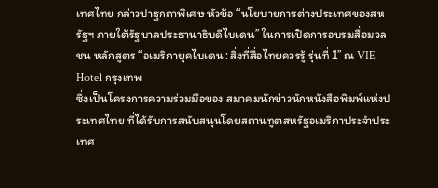เทศไทย กล่าวปาฐกถาพิเศษ หัวข้อ “นโยบายการต่างประเทศของสหรัฐฯ ภายใต้รัฐบาลประธานาธิบดีไบเดน” ในการเปิดการอบรมสื่อมวลชน หลักสูตร “อเมริกายุคไบเดน: สิ่งที่สื่อไทยควรรู้ รุ่นที่ 1” ณ VIE Hotel กรุงเทพ
ซึ่งเป็นโครงการความร่วมมือของ สมาคมนักข่าวนักหนังสือพิมพ์แห่งประเทศไทย ที่ได้รับการสนับสนุนโดยสถานทูตสหรัฐอเมริกาประจำประเทศ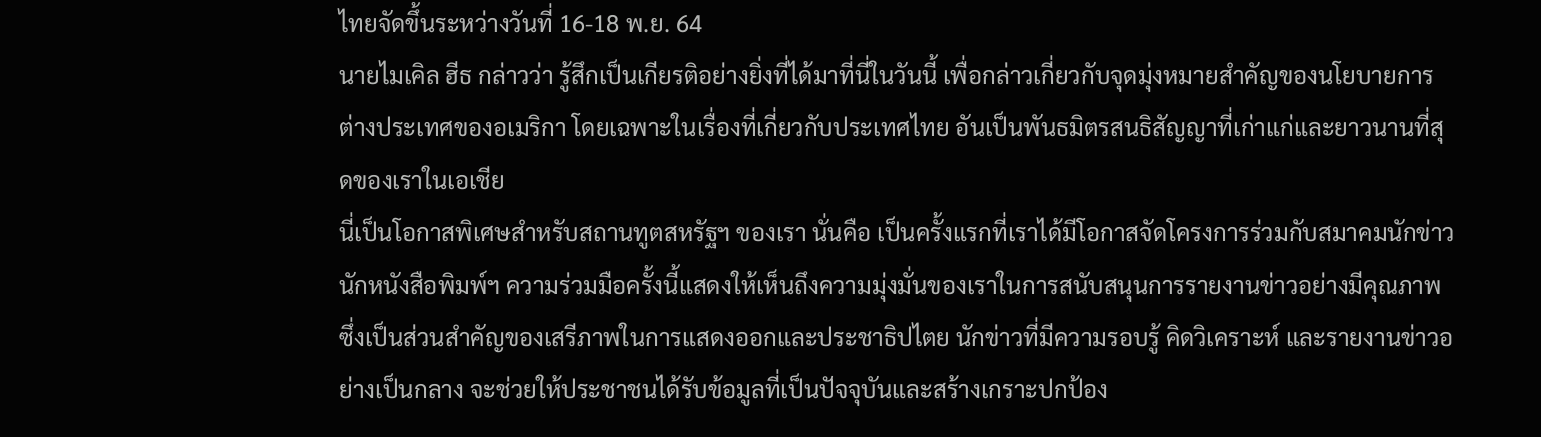ไทยจัดขึ้นระหว่างวันที่ 16-18 พ.ย. 64
นายไมเคิล ฮีธ กล่าวว่า รู้สึกเป็นเกียรติอย่างยิ่งที่ได้มาที่นี่ในวันนี้ เพื่อกล่าวเกี่ยวกับจุดมุ่งหมายสำคัญของนโยบายการต่างประเทศของอเมริกา โดยเฉพาะในเรื่องที่เกี่ยวกับประเทศไทย อันเป็นพันธมิตรสนธิสัญญาที่เก่าแก่และยาวนานที่สุดของเราในเอเชีย
นี่เป็นโอกาสพิเศษสำหรับสถานทูตสหรัฐฯ ของเรา นั่นคือ เป็นครั้งแรกที่เราได้มีโอกาสจัดโครงการร่วมกับสมาคมนักข่าวนักหนังสือพิมพ์ฯ ความร่วมมือครั้งนี้แสดงให้เห็นถึงความมุ่งมั่นของเราในการสนับสนุนการรายงานข่าวอย่างมีคุณภาพ ซึ่งเป็นส่วนสำคัญของเสรีภาพในการแสดงออกและประชาธิปไตย นักข่าวที่มีความรอบรู้ คิดวิเคราะห์ และรายงานข่าวอย่างเป็นกลาง จะช่วยให้ประชาชนได้รับข้อมูลที่เป็นปัจจุบันและสร้างเกราะปกป้อง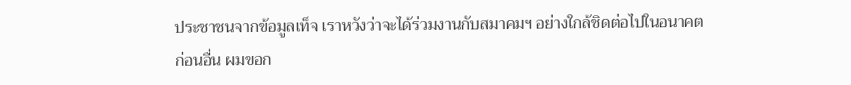ประชาชนจากข้อมูลเท็จ เราหวังว่าจะได้ร่วมงานกับสมาคมฯ อย่างใกล้ชิดต่อไปในอนาคต
ก่อนอื่น ผมขอก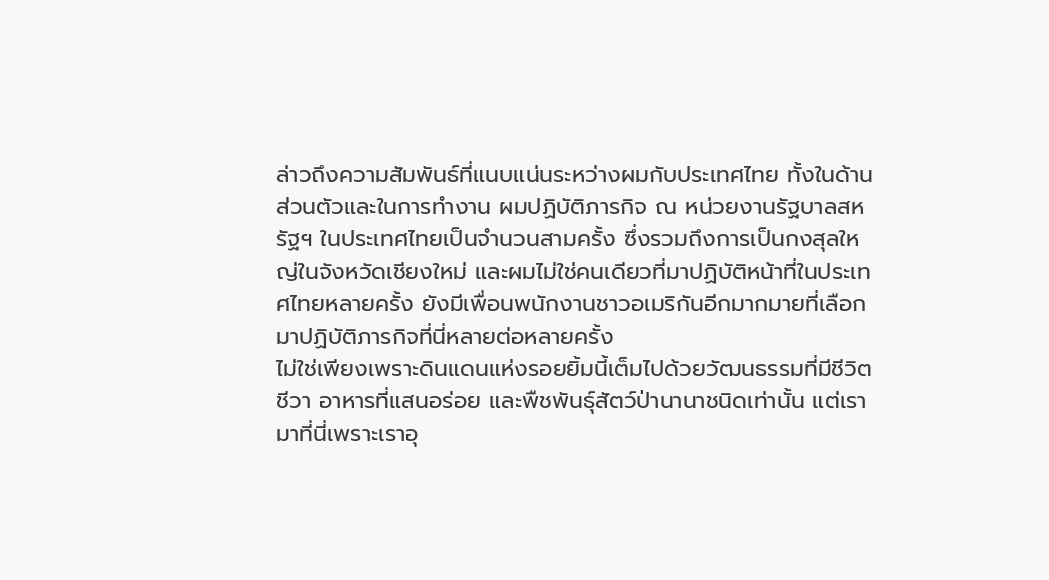ล่าวถึงความสัมพันธ์ที่แนบแน่นระหว่างผมกับประเทศไทย ทั้งในด้านส่วนตัวและในการทำงาน ผมปฏิบัติภารกิจ ณ หน่วยงานรัฐบาลสหรัฐฯ ในประเทศไทยเป็นจำนวนสามครั้ง ซึ่งรวมถึงการเป็นกงสุลใหญ่ในจังหวัดเชียงใหม่ และผมไม่ใช่คนเดียวที่มาปฏิบัติหน้าที่ในประเทศไทยหลายครั้ง ยังมีเพื่อนพนักงานชาวอเมริกันอีกมากมายที่เลือกมาปฏิบัติภารกิจที่นี่หลายต่อหลายครั้ง
ไม่ใช่เพียงเพราะดินแดนแห่งรอยยิ้มนี้เต็มไปด้วยวัฒนธรรมที่มีชีวิตชีวา อาหารที่แสนอร่อย และพืชพันธุ์สัตว์ป่านานาชนิดเท่านั้น แต่เรามาที่นี่เพราะเราอุ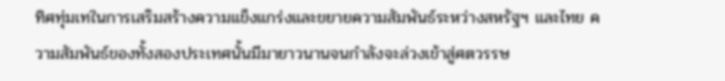ทิศทุ่มเทในการเสริมสร้างความแข็งแกร่งและขยายความสัมพันธ์ระหว่างสหรัฐฯ และไทย ความสัมพันธ์ของทั้งสองประเทศนั้นมีมายาวนานจนกำลังจะล่วงเข้าสู่ศตวรรษ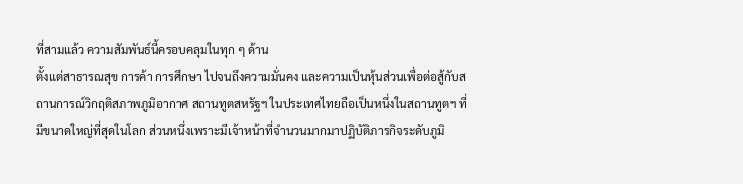ที่สามแล้ว ความสัมพันธ์นี้ครอบคลุมในทุก ๆ ด้าน
ตั้งแต่สาธารณสุข การค้า การศึกษา ไปจนถึงความมั่นคง และความเป็นหุ้นส่วนเพื่อต่อสู้กับสถานการณ์วิกฤติสภาพภูมิอากาศ สถานทูตสหรัฐฯ ในประเทศไทยถือเป็นหนึ่งในสถานทูตฯ ที่มีขนาดใหญ่ที่สุดในโลก ส่วนหนึ่งเพราะมีเจ้าหน้าที่จำนวนมากมาปฏิบัติภารกิจระดับภูมิ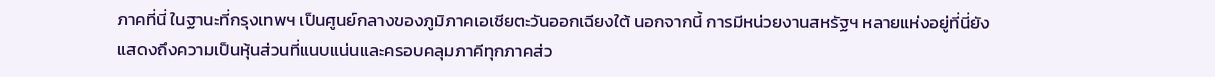ภาคที่นี่ ในฐานะที่กรุงเทพฯ เป็นศูนย์กลางของภูมิภาคเอเชียตะวันออกเฉียงใต้ นอกจากนี้ การมีหน่วยงานสหรัฐฯ หลายแห่งอยู่ที่นี่ยังแสดงถึงความเป็นหุ้นส่วนที่แนบแน่นและครอบคลุมภาคีทุกภาคส่ว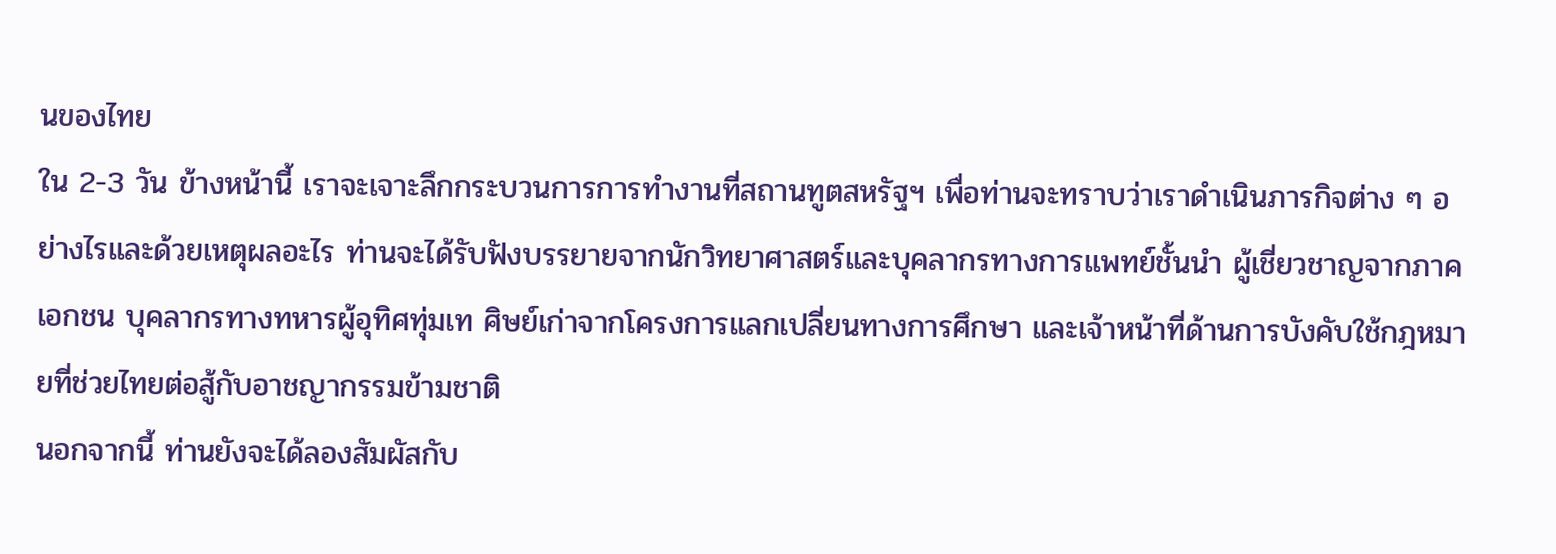นของไทย
ใน 2-3 วัน ข้างหน้านี้ เราจะเจาะลึกกระบวนการการทำงานที่สถานทูตสหรัฐฯ เพื่อท่านจะทราบว่าเราดำเนินภารกิจต่าง ๆ อย่างไรและด้วยเหตุผลอะไร ท่านจะได้รับฟังบรรยายจากนักวิทยาศาสตร์และบุคลากรทางการแพทย์ชั้นนำ ผู้เชี่ยวชาญจากภาคเอกชน บุคลากรทางทหารผู้อุทิศทุ่มเท ศิษย์เก่าจากโครงการแลกเปลี่ยนทางการศึกษา และเจ้าหน้าที่ด้านการบังคับใช้กฎหมายที่ช่วยไทยต่อสู้กับอาชญากรรมข้ามชาติ
นอกจากนี้ ท่านยังจะได้ลองสัมผัสกับ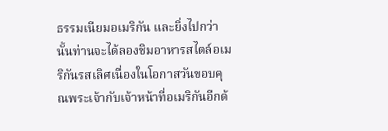ธรรมเนียมอเมริกัน และยิ่งไปกว่านั้นท่านจะได้ลองชิมอาหารสไตล์อเมริกันรสเลิศเนื่องในโอกาสวันขอบคุณพระเจ้ากับเจ้าหน้าที่อเมริกันอีกด้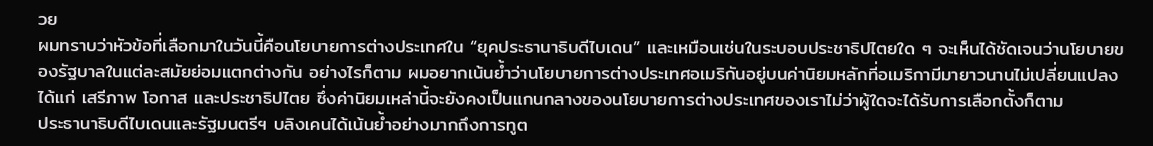วย
ผมทราบว่าหัวข้อที่เลือกมาในวันนี้คือนโยบายการต่างประเทศใน “ยุคประธานาธิบดีไบเดน” และเหมือนเช่นในระบอบประชาธิปไตยใด ๆ จะเห็นได้ชัดเจนว่านโยบายของรัฐบาลในแต่ละสมัยย่อมแตกต่างกัน อย่างไรก็ตาม ผมอยากเน้นย้ำว่านโยบายการต่างประเทศอเมริกันอยู่บนค่านิยมหลักที่อเมริกามีมายาวนานไม่เปลี่ยนแปลง ได้แก่ เสรีภาพ โอกาส และประชาธิปไตย ซึ่งค่านิยมเหล่านี้จะยังคงเป็นแกนกลางของนโยบายการต่างประเทศของเราไม่ว่าผู้ใดจะได้รับการเลือกตั้งก็ตาม
ประธานาธิบดีไบเดนและรัฐมนตรีฯ บลิงเคนได้เน้นย้ำอย่างมากถึงการทูต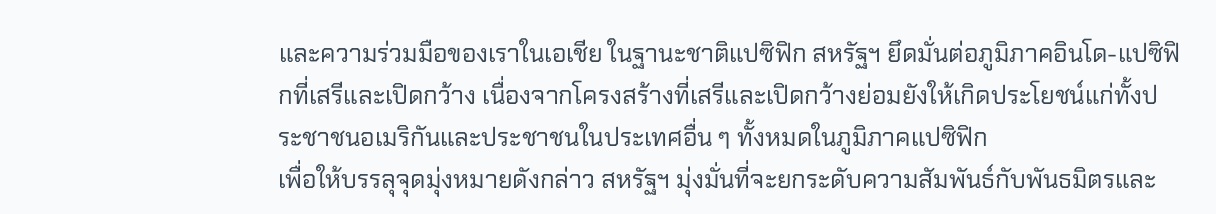และความร่วมมือของเราในเอเชีย ในฐานะชาติแปซิฟิก สหรัฐฯ ยึดมั่นต่อภูมิภาคอินโด-แปซิฟิกที่เสรีและเปิดกว้าง เนื่องจากโครงสร้างที่เสรีและเปิดกว้างย่อมยังให้เกิดประโยชน์แก่ทั้งประชาชนอเมริกันและประชาชนในประเทศอื่น ๆ ทั้งหมดในภูมิภาคแปซิฟิก
เพื่อให้บรรลุจุดมุ่งหมายดังกล่าว สหรัฐฯ มุ่งมั่นที่จะยกระดับความสัมพันธ์กับพันธมิตรและ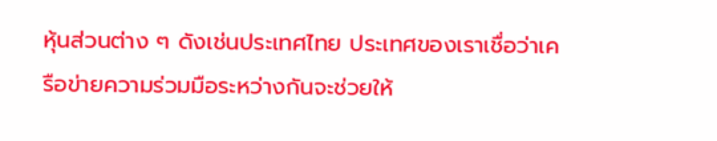หุ้นส่วนต่าง ๆ ดังเช่นประเทศไทย ประเทศของเราเชื่อว่าเครือข่ายความร่วมมือระหว่างกันจะช่วยให้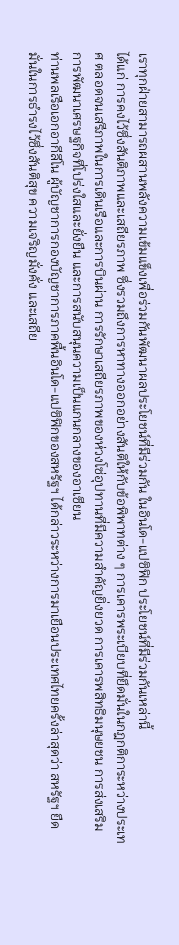เราทุกฝ่ายสามารถผสานพลังความเข้มแข็งเพื่อร่วมกันพัฒนาผลประโยชน์ที่มีร่วมกัน ในอินโด-แปซิฟิก ประโยชน์ที่มีร่วมกันเหล่านี้
ได้แก่ การคงไว้ซึ่งสันติภาพและเสถียรภาพ ซึ่งรวมถึงการหาทางออกอย่างสันติให้กับข้อพิพาทต่าง ๆ การเคารพระเบียบที่ยึดมั่นในกฎกติการะหว่างประเทศ ตลอดจนเสรีภาพในการเดินเรือและการบินผ่าน การรักษาเสถียรภาพของห่วงโซ่อุปทานที่มีความสำคัญยิ่งยวด การเคารพสิทธิมนุษยชน การส่งเสริมการพัฒนาเศรษฐกิจที่โปร่งใสและยั่งยืน และการสนับสนุนความเป็นแกนกลางของอาเซียน
ท่านพลเรือเอกอากีลีโน ผู้บัญชาการกองบัญชาการภาคพื้นอินโด-แปซิฟิกของสหรัฐฯ ได้กล่าวระหว่างการมาเยือนประเทศไทยครั้งล่าสุดว่า สหรัฐฯ ยืดมั่นในการธำรงไว้ซึ่งสันติสุข ความเจริญมั่งคั่ง และเสถีย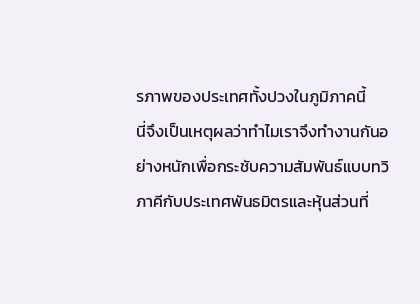รภาพของประเทศทั้งปวงในภูมิภาคนี้
นี่จึงเป็นเหตุผลว่าทำไมเราจึงทำงานกันอย่างหนักเพื่อกระชับความสัมพันธ์แบบทวิภาคีกับประเทศพันธมิตรและหุ้นส่วนที่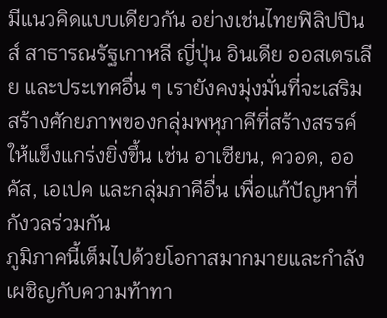มีแนวคิดแบบเดียวกัน อย่างเช่นไทยฟิลิปปินส์ สาธารณรัฐเกาหลี ญี่ปุ่น อินเดีย ออสเตรเลีย และประเทศอื่น ๆ เรายังคงมุ่งมั่นที่จะเสริมสร้างศักยภาพของกลุ่มพหุภาคีที่สร้างสรรค์ให้แข็งแกร่งยิ่งขึ้น เช่น อาเซียน, ควอด, ออคัส, เอเปค และกลุ่มภาคีอื่น เพื่อแก้ปัญหาที่กังวลร่วมกัน
ภูมิภาคนี้เต็มไปด้วยโอกาสมากมายและกำลังเผชิญกับความท้าทา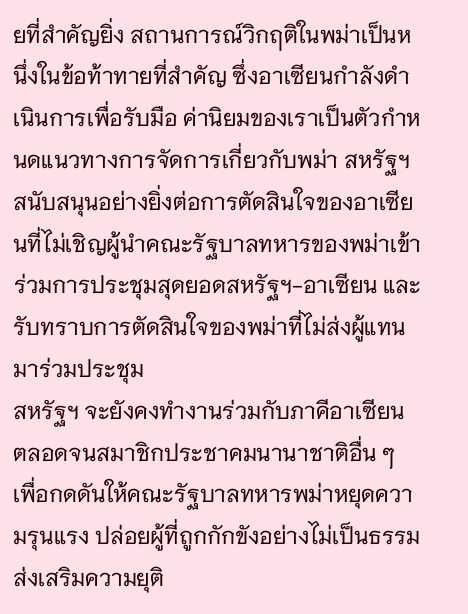ยที่สำคัญยิ่ง สถานการณ์วิกฤติในพม่าเป็นหนึ่งในข้อท้าทายที่สำคัญ ซึ่งอาเซียนกำลังดำเนินการเพื่อรับมือ ค่านิยมของเราเป็นตัวกำหนดแนวทางการจัดการเกี่ยวกับพม่า สหรัฐฯ สนับสนุนอย่างยิ่งต่อการตัดสินใจของอาเซียนที่ไม่เชิญผู้นำคณะรัฐบาลทหารของพม่าเข้าร่วมการประชุมสุดยอดสหรัฐฯ-อาเซียน และรับทราบการตัดสินใจของพม่าที่ไม่ส่งผู้แทนมาร่วมประชุม
สหรัฐฯ จะยังคงทำงานร่วมกับภาคีอาเซียน ตลอดจนสมาชิกประชาคมนานาชาติอื่น ๆ เพื่อกดดันให้คณะรัฐบาลทหารพม่าหยุดความรุนแรง ปล่อยผู้ที่ถูกกักขังอย่างไม่เป็นธรรม ส่งเสริมความยุติ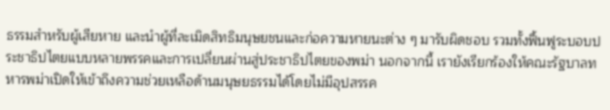ธรรมสำหรับผู้เสียหาย และนำผู้ที่ละเมิดสิทธิมนุษยชนและก่อความหายนะต่าง ๆ มารับผิดชอบ รวมทั้งฟื้นฟูระบอบประชาธิปไตยแบบหลายพรรคและการเปลี่ยนผ่านสู่ประชาธิปไตยของพม่า นอกจากนี้ เรายังเรียกร้องให้คณะรัฐบาลทหารพม่าเปิดให้เข้าถึงความช่วยเหลือด้านมนุษยธรรมได้โดยไม่มีอุปสรรค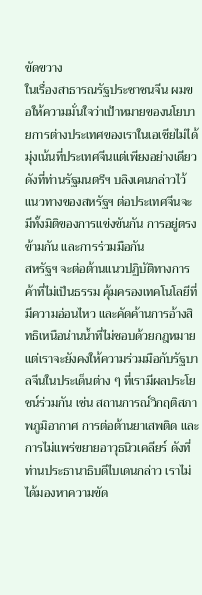ขัดขวาง
ในเรื่องสาธารณรัฐประชาชนจีน ผมขอให้ความมั่นใจว่าเป้าหมายของนโยบายการต่างประเทศของเราในเอเชียไม่ได้มุ่งเน้นที่ประเทศจีนแต่เพียงอย่างเดียว ดังที่ท่านรัฐมนตรีฯ บลิงเคนกล่าวไว้ แนวทางของสหรัฐฯ ต่อประเทศจีนจะมีทั้งมิติของการแข่งขันกัน การอยู่ตรงข้ามกัน และการร่วมมือกัน
สหรัฐฯ จะต่อต้านแนวปฏิบัติทางการค้าที่ไม่เป็นธรรม คุ้มครองเทคโนโลยีที่มีความอ่อนไหว และคัดค้านการอ้างสิทธิเหนือน่านน้ำที่ไม่ชอบด้วยกฎหมาย แต่เราจะยังคงให้ความร่วมมือกับรัฐบาลจีนในประเด็นต่าง ๆ ที่เรามีผลประโยชน์ร่วมกัน เช่น สถานการณ์วิกฤติสภาพภูมิอากาศ การต่อต้านยาเสพติด และการไม่แพร่ขยายอาวุธนิวเคลียร์ ดังที่ท่านประธานาธิบดีไบเดนกล่าว เราไม่ได้มองหาความขัด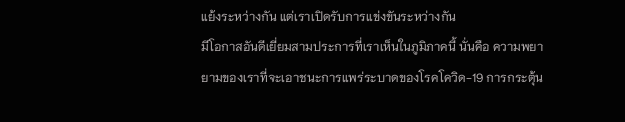แย้งระหว่างกัน แต่เราเปิดรับการแข่งขันระหว่างกัน
มีโอกาสอันดีเยี่ยมสามประการที่เราเห็นในภูมิภาคนี้ นั่นคือ ความพยายามของเราที่จะเอาชนะการแพร่ระบาดของโรคโควิด-19 การกระตุ้น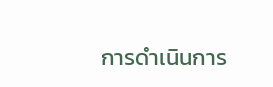การดำเนินการ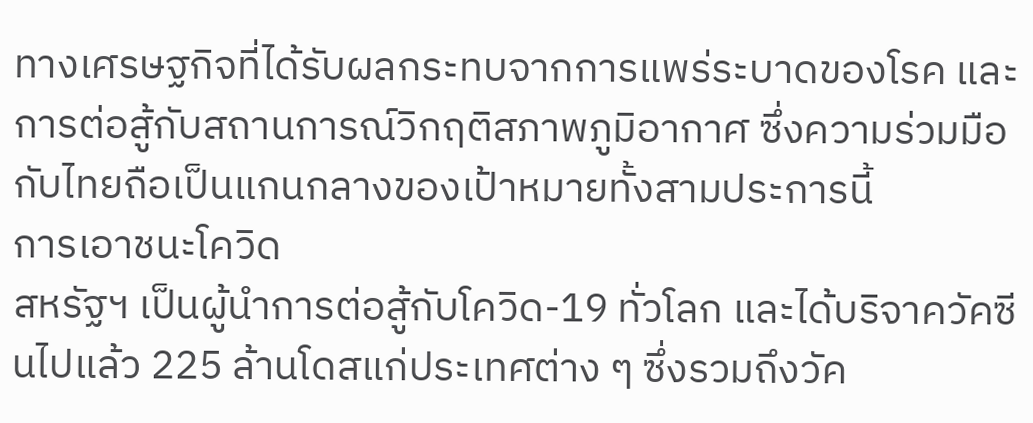ทางเศรษฐกิจที่ได้รับผลกระทบจากการแพร่ระบาดของโรค และการต่อสู้กับสถานการณ์วิกฤติสภาพภูมิอากาศ ซึ่งความร่วมมือกับไทยถือเป็นแกนกลางของเป้าหมายทั้งสามประการนี้
การเอาชนะโควิด
สหรัฐฯ เป็นผู้นำการต่อสู้กับโควิด-19 ทั่วโลก และได้บริจาควัคซีนไปแล้ว 225 ล้านโดสแก่ประเทศต่าง ๆ ซึ่งรวมถึงวัค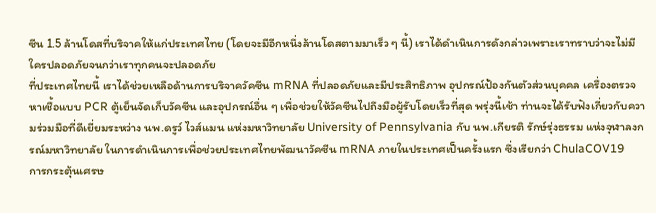ซีน 1.5 ล้านโดสที่บริจาคให้แก่ประเทศไทย (โดยจะมีอีกหนึ่งล้านโดสตามมาเร็ว ๆ นี้) เราได้ดำเนินการดังกล่าวเพราะเราทราบว่าจะไม่มีใครปลอดภัยจนกว่าเราทุกคนจะปลอดภัย
ที่ประเทศไทยนี้ เราได้ช่วยเหลือด้านการบริจาควัคซีน mRNA ที่ปลอดภัยและมีประสิทธิภาพ อุปกรณ์ป้องกันตัวส่วนบุคคล เครื่องตรวจหาเชื้อแบบ PCR ตู้เย็นจัดเก็บวัคซีน และอุปกรณ์อื่น ๆ เพื่อช่วยให้วัคซีนไปถึงมือผู้รับโดยเร็วที่สุด พรุ่งนี้เช้า ท่านจะได้รับฟังเกี่ยวกับความร่วมมือที่ดีเยี่ยมระหว่าง นพ.ดรูว์ ไวส์แมน แห่งมหาวิทยาลัย University of Pennsylvania กับ นพ.เกียรติ รักษ์รุ่งธรรม แห่งจุฬาลงกรณ์มหาวิทยาลัย ในการดำเนินการเพื่อช่วยประเทศไทยพัฒนาวัคซีน mRNA ภายในประเทศเป็นครั้งแรก ซึ่งเรียกว่า ChulaCOV19
การกระตุ้นเศรษ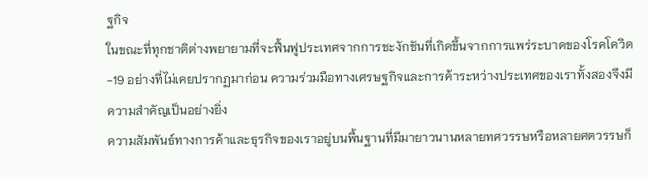ฐกิจ
ในขณะที่ทุกชาติต่างพยายามที่จะฟื้นฟูประเทศจากการชะงักชันที่เกิดขึ้นจากการแพร่ระบาดของโรคโควิด-19 อย่างที่ไม่เคยปรากฏมาก่อน ความร่วมมือทางเศรษฐกิจและการค้าระหว่างประเทศของเราทั้งสองจึงมีความสำคัญเป็นอย่างยิ่ง
ความสัมพันธ์ทางการค้าและธุรกิจของเราอยู่บนพื้นฐานที่มีมายาวนานหลายทศวรรษหรือหลายศตวรรษก็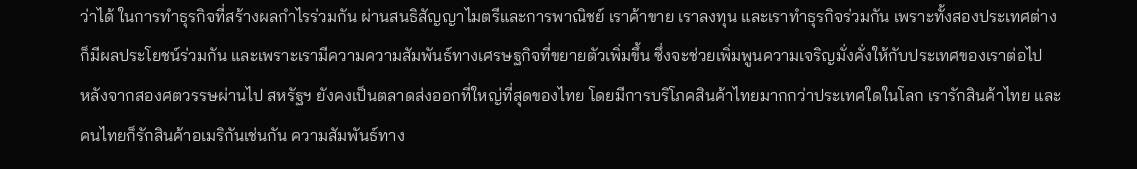ว่าได้ ในการทำธุรกิจที่สร้างผลกำไรร่วมกัน ผ่านสนธิสัญญาไมตรีและการพาณิชย์ เราค้าขาย เราลงทุน และเราทำธุรกิจร่วมกัน เพราะทั้งสองประเทศต่างก็มีผลประโยชน์ร่วมกัน และเพราะเรามีความความสัมพันธ์ทางเศรษฐกิจที่ขยายตัวเพิ่มขึ้น ซึ่งจะช่วยเพิ่มพูนความเจริญมั่งคั่งให้กับประเทศของเราต่อไป
หลังจากสองศตวรรษผ่านไป สหรัฐฯ ยังคงเป็นตลาดส่งออกที่ใหญ่ที่สุดของไทย โดยมีการบริโภคสินค้าไทยมากกว่าประเทศใดในโลก เรารักสินค้าไทย และคนไทยก็รักสินค้าอเมริกันเช่นกัน ความสัมพันธ์ทาง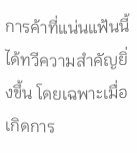การค้าที่แน่นแฟ้นนี้ได้ทวีความสำคัญยิ่งขึ้น โดยเฉพาะเมื่อเกิดการ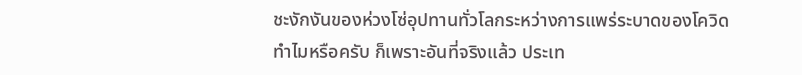ชะงักงันของห่วงโซ่อุปทานทั่วโลกระหว่างการแพร่ระบาดของโควิด
ทำไมหรือครับ ก็เพราะอันที่จริงแล้ว ประเท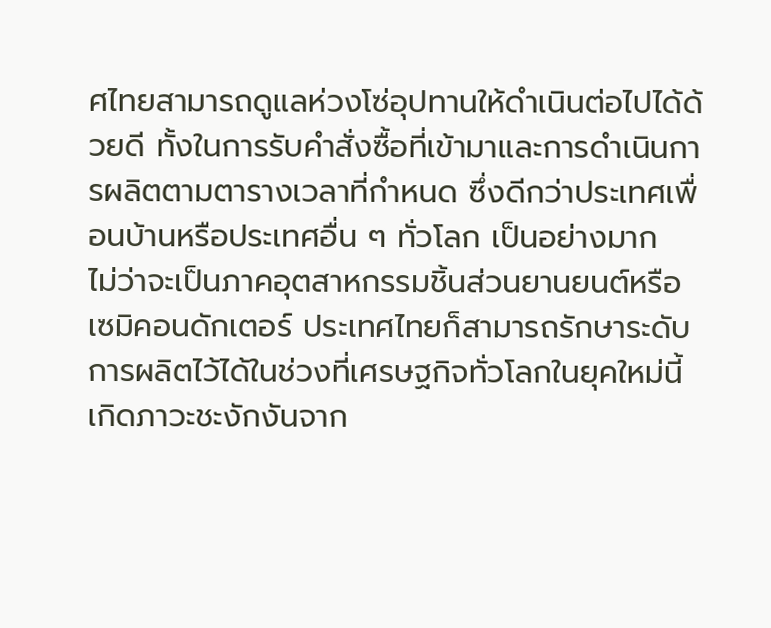ศไทยสามารถดูแลห่วงโซ่อุปทานให้ดำเนินต่อไปได้ด้วยดี ทั้งในการรับคำสั่งซื้อที่เข้ามาและการดำเนินการผลิตตามตารางเวลาที่กำหนด ซึ่งดีกว่าประเทศเพื่อนบ้านหรือประเทศอื่น ๆ ทั่วโลก เป็นอย่างมาก
ไม่ว่าจะเป็นภาคอุตสาหกรรมชิ้นส่วนยานยนต์หรือเซมิคอนดักเตอร์ ประเทศไทยก็สามารถรักษาระดับการผลิตไว้ได้ในช่วงที่เศรษฐกิจทั่วโลกในยุคใหม่นี้เกิดภาวะชะงักงันจาก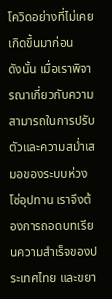โควิดอย่างที่ไม่เคยเกิดขึ้นมาก่อน
ดังนั้น เมื่อเราพิจารณาเกี่ยวกับความสามารถในการปรับตัวและความสม่ำเสมอของระบบห่วงโซ่อุปทาน เราจึงต้องการถอดบทเรียนความสำเร็จของประเทศไทย และขยา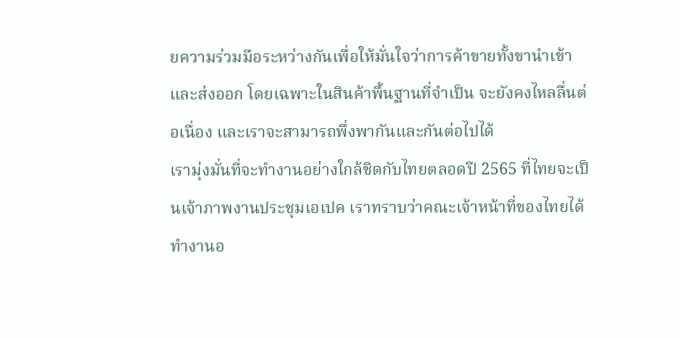ยความร่วมมือระหว่างกันเพื่อให้มั่นใจว่าการค้าขายทั้งขานำเข้าและส่งออก โดยเฉพาะในสินค้าพื้นฐานที่จำเป็น จะยังคงไหลลื่นต่อเนื่อง และเราจะสามารถพึ่งพากันและกันต่อไปได้
เรามุ่งมั่นที่จะทำงานอย่างใกล้ชิดกับไทยตลอดปี 2565 ที่ไทยจะเป็นเจ้าภาพงานประชุมเอเปค เราทราบว่าคณะเจ้าหน้าที่ของไทยได้ทำงานอ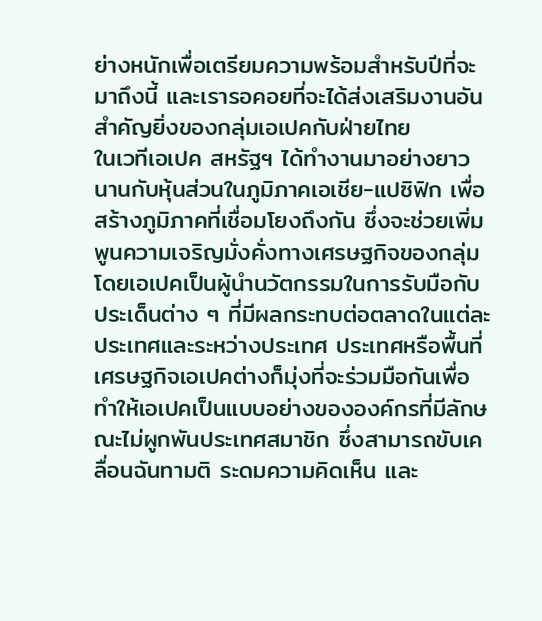ย่างหนักเพื่อเตรียมความพร้อมสำหรับปีที่จะมาถึงนี้ และเรารอคอยที่จะได้ส่งเสริมงานอันสำคัญยิ่งของกลุ่มเอเปคกับฝ่ายไทย
ในเวทีเอเปค สหรัฐฯ ได้ทำงานมาอย่างยาวนานกับหุ้นส่วนในภูมิภาคเอเชีย-แปซิฟิก เพื่อสร้างภูมิภาคที่เชื่อมโยงถึงกัน ซึ่งจะช่วยเพิ่มพูนความเจริญมั่งคั่งทางเศรษฐกิจของกลุ่ม โดยเอเปคเป็นผู้นำนวัตกรรมในการรับมือกับประเด็นต่าง ๆ ที่มีผลกระทบต่อตลาดในแต่ละประเทศและระหว่างประเทศ ประเทศหรือพื้นที่เศรษฐกิจเอเปคต่างก็มุ่งที่จะร่วมมือกันเพื่อทำให้เอเปคเป็นแบบอย่างขององค์กรที่มีลักษณะไม่ผูกพันประเทศสมาชิก ซึ่งสามารถขับเคลื่อนฉันทามติ ระดมความคิดเห็น และ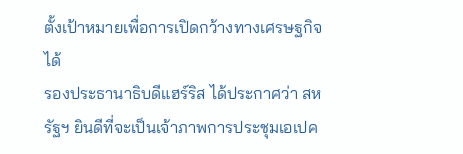ตั้งเป้าหมายเพื่อการเปิดกว้างทางเศรษฐกิจได้
รองประธานาธิบดีแฮร์ริส ได้ประกาศว่า สหรัฐฯ ยินดีที่จะเป็นเจ้าภาพการประชุมเอเปค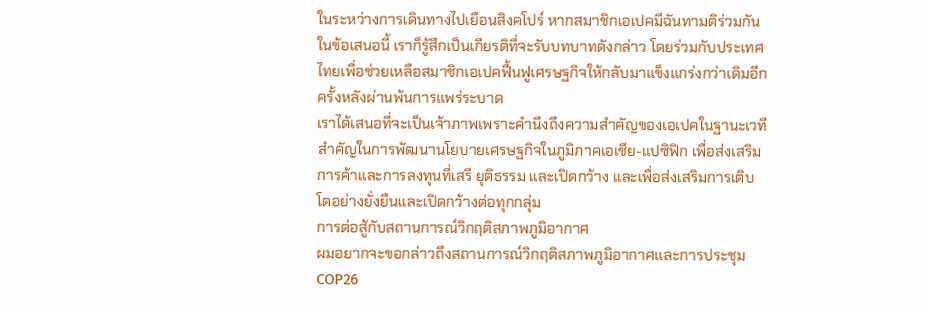ในระหว่างการเดินทางไปเยือนสิงคโปร์ หากสมาชิกเอเปคมีฉันทามติร่วมกันในข้อเสนอนี้ เราก็รู้สึกเป็นเกียรติที่จะรับบทบาทดังกล่าว โดยร่วมกับประเทศไทยเพื่อช่วยเหลือสมาชิกเอเปคฟื้นฟูเศรษฐกิจให้กลับมาแข็งแกร่งกว่าเดิมอีกครั้งหลังผ่านพ้นการแพร่ระบาด
เราได้เสนอที่จะเป็นเจ้าภาพเพราะคำนึงถึงความสำคัญของเอเปคในฐานะเวทีสำคัญในการพัฒนานโยบายเศรษฐกิจในภูมิภาคเอเชีย-แปซิฟิก เพื่อส่งเสริมการค้าและการลงทุนที่เสรี ยุติธรรม และเปิดกว้าง และเพื่อส่งเสริมการเติบโตอย่างยั่งยืนและเปิดกว้างต่อทุกกลุ่ม
การต่อสู้กับสถานการณ์วิกฤติสภาพภูมิอากาศ
ผมอยากจะขอกล่าวถึงสถานการณ์วิกฤติสภาพภูมิอากาศและการประชุม COP26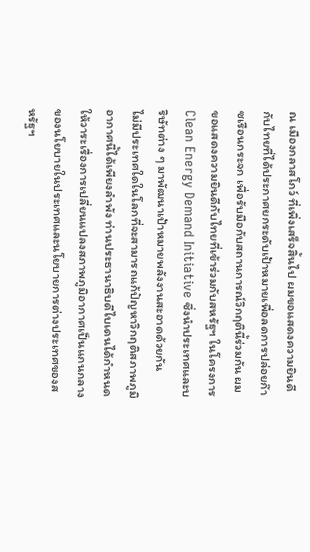ณ เมืองกลาสโกว์ ที่เพิ่งเสร็จสิ้นไป ผมขอแสดงความยินดีกับไทยที่ได้ประกาศยกระดับเป้าหมายเพื่อลดการปล่อยก๊าซเรือนกระจก เพื่อรับมือกับสถานการณ์วิกฤตินี้ร่วมกัน ผมขอแสดงความยินดีกับไทยที่เข้าร่วมกับสหรัฐฯ ในโครงการ Clean Energy Demand Initiative ซึ่งนำประเทศและบริษัทต่าง ๆ มาพัฒนาเป้าหมายพลังงานสะอาดด้วยกัน
ไม่มีประเทศใดในโลกที่จะสามารถแก้ปัญหาวิกฤติสภาพภูมิอากาศนี้ได้เพียงลำพัง ท่านประธานาธิบดีไบเดนได้กำหนดให้วาระเรื่องการเปลี่ยนแปลงสภาพภูมิอากาศเป็นแกนกลางของนโยบายในประเทศและนโยบายการต่างประเทศของสหรัฐฯ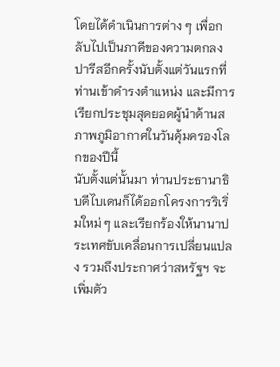โดยได้ดำเนินการต่าง ๆ เพื่อกลับไปเป็นภาคีของความตกลงปารีสอีกครั้งนับตั้งแต่วันแรกที่ท่านเข้าดำรงตำแหน่ง และมีการเรียกประชุมสุดยอดผู้นำด้านสภาพภูมิอากาศในวันคุ้มครองโลกของปีนี้
นับตั้งแต่นั้นมา ท่านประธานาธิบดีไบเดนก็ได้ออกโครงการริเริ่มใหม่ ๆ และเรียกร้องให้นานาประเทศขับเคลื่อนการเปลี่ยนแปลง รวมถึงประกาศว่าสหรัฐฯ จะเพิ่มตัว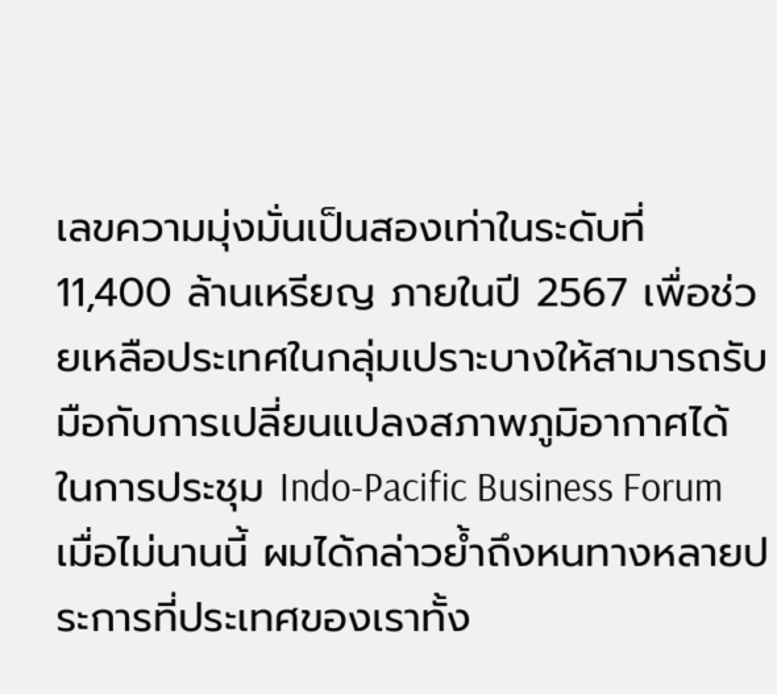เลขความมุ่งมั่นเป็นสองเท่าในระดับที่ 11,400 ล้านเหรียญ ภายในปี 2567 เพื่อช่วยเหลือประเทศในกลุ่มเปราะบางให้สามารถรับมือกับการเปลี่ยนแปลงสภาพภูมิอากาศได้
ในการประชุม Indo-Pacific Business Forum เมื่อไม่นานนี้ ผมได้กล่าวย้ำถึงหนทางหลายประการที่ประเทศของเราทั้ง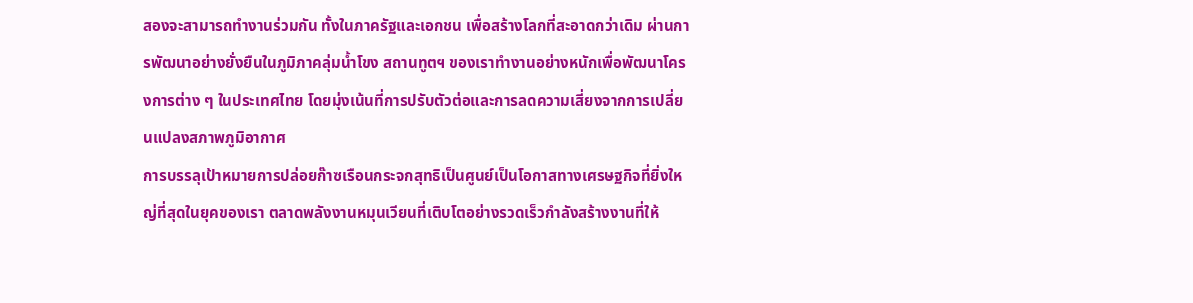สองจะสามารถทำงานร่วมกัน ทั้งในภาครัฐและเอกชน เพื่อสร้างโลกที่สะอาดกว่าเดิม ผ่านการพัฒนาอย่างยั่งยืนในภูมิภาคลุ่มน้ำโขง สถานทูตฯ ของเราทำงานอย่างหนักเพื่อพัฒนาโครงการต่าง ๆ ในประเทศไทย โดยมุ่งเน้นที่การปรับตัวต่อและการลดความเสี่ยงจากการเปลี่ยนแปลงสภาพภูมิอากาศ
การบรรลุเป้าหมายการปล่อยก๊าซเรือนกระจกสุทธิเป็นศูนย์เป็นโอกาสทางเศรษฐกิจที่ยิ่งใหญ่ที่สุดในยุคของเรา ตลาดพลังงานหมุนเวียนที่เติบโตอย่างรวดเร็วกำลังสร้างงานที่ให้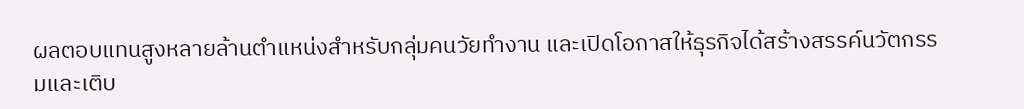ผลตอบแทนสูงหลายล้านตำแหน่งสำหรับกลุ่มคนวัยทำงาน และเปิดโอกาสให้ธุรกิจได้สร้างสรรค์นวัตกรรมและเติบ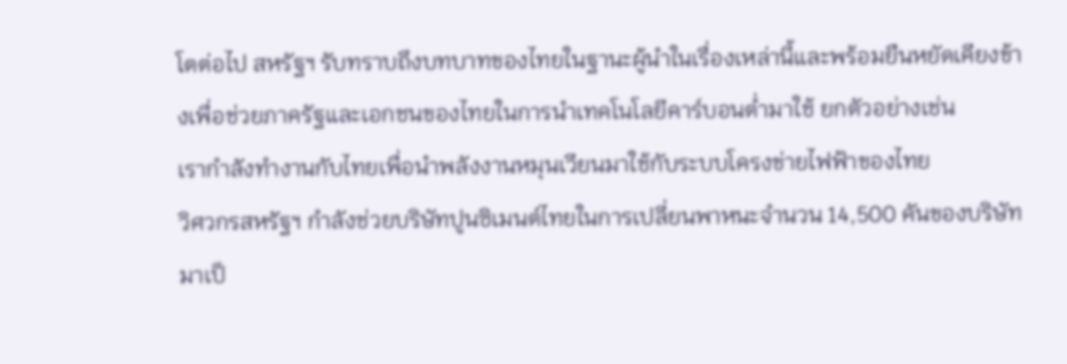โตต่อไป สหรัฐฯ รับทราบถึงบทบาทของไทยในฐานะผู้นำในเรื่องเหล่านี้และพร้อมยืนหยัดเคียงข้างเพื่อช่วยภาครัฐและเอกชนของไทยในการนำเทคโนโลยีคาร์บอนต่ำมาใช้ ยกตัวอย่างเช่น
เรากำลังทำงานกับไทยเพื่อนำพลังงานหมุนเวียนมาใช้กับระบบโครงข่ายไฟฟ้าของไทย
วิศวกรสหรัฐฯ กำลังช่วยบริษัทปูนซิเมนต์ไทยในการเปลี่ยนพาหนะจำนวน 14,500 คันของบริษัทมาเป็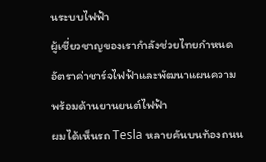นระบบไฟฟ้า
ผู้เชี่ยวชาญของเรากำลังช่วยไทยกำหนดอัตราค่าชาร์จไฟฟ้าและพัฒนาแผนความพร้อมด้านยานยนต์ไฟฟ้า
ผมได้เห็นรถ Tesla หลายคันบนท้องถนน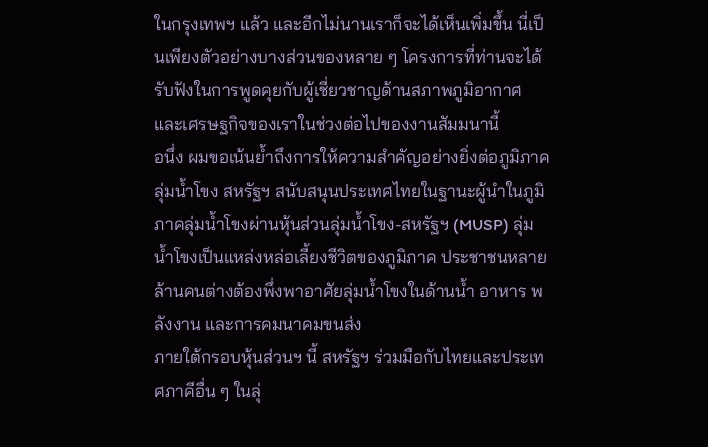ในกรุงเทพฯ แล้ว และอีกไม่นานเราก็จะได้เห็นเพิ่มขึ้น นี่เป็นเพียงตัวอย่างบางส่วนของหลาย ๆ โครงการที่ท่านจะได้รับฟังในการพูดคุยกับผู้เชี่ยวชาญด้านสภาพภูมิอากาศและเศรษฐกิจของเราในช่วงต่อไปของงานสัมมนานี้
อนึ่ง ผมขอเน้นย้ำถึงการให้ความสำคัญอย่างยิ่งต่อภูมิภาคลุ่มน้ำโขง สหรัฐฯ สนับสนุนประเทศไทยในฐานะผู้นำในภูมิภาคลุ่มน้ำโขงผ่านหุ้นส่วนลุ่มน้ำโขง-สหรัฐฯ (MUSP) ลุ่มน้ำโขงเป็นแหล่งหล่อเลี้ยงชีวิตของภูมิภาค ประชาชนหลายล้านคนต่างต้องพึ่งพาอาศัยลุ่มน้ำโขงในด้านน้ำ อาหาร พลังงาน และการคมนาคมขนส่ง
ภายใต้กรอบหุ้นส่วนฯ นี้ สหรัฐฯ ร่วมมือกับไทยและประเทศภาคีอื่น ๆ ในลุ่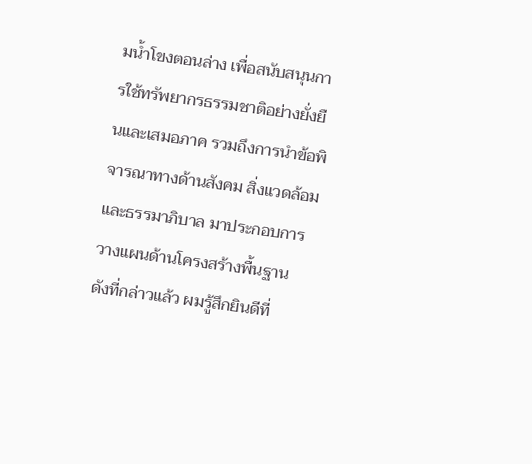มน้ำโขงตอนล่าง เพื่อสนับสนุนการใช้ทรัพยากรธรรมชาติอย่างยั่งยืนและเสมอภาค รวมถึงการนำข้อพิจารณาทางด้านสังคม สิ่งแวดล้อม และธรรมาภิบาล มาประกอบการวางแผนด้านโครงสร้างพื้นฐาน
ดังที่กล่าวแล้ว ผมรู้สึกยินดีที่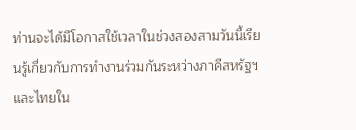ท่านจะได้มีโอกาสใช้เวลาในช่วงสองสามวันนี้เรียนรู้เกี่ยวกับการทำงานร่วมกันระหว่างภาคีสหรัฐฯ และไทยใน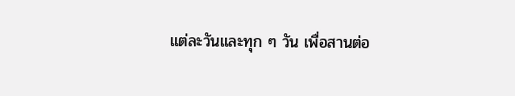แต่ละวันและทุก ๆ วัน เพื่อสานต่อ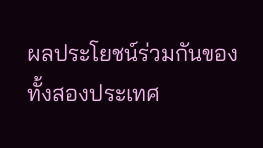ผลประโยชน์ร่วมกันของทั้งสองประเทศ